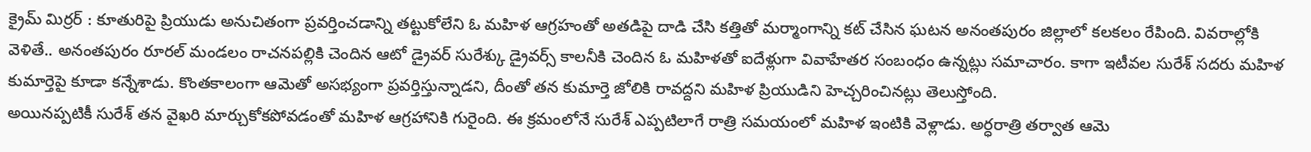క్రైమ్ మిర్రర్ : కూతురిపై ప్రియుడు అనుచితంగా ప్రవర్తించడాన్ని తట్టుకోలేని ఓ మహిళ ఆగ్రహంతో అతడిపై దాడి చేసి కత్తితో మర్మాంగాన్ని కట్ చేసిన ఘటన అనంతపురం జిల్లాలో కలకలం రేపింది. వివరాల్లోకి వెళితే.. అనంతపురం రూరల్ మండలం రాచనపల్లికి చెందిన ఆటో డ్రైవర్ సురేశ్కు డ్రైవర్స్ కాలనీకి చెందిన ఓ మహిళతో ఐదేళ్లుగా వివాహేతర సంబంధం ఉన్నట్లు సమాచారం. కాగా ఇటీవల సురేశ్ సదరు మహిళ కుమార్తెపై కూడా కన్నేశాడు. కొంతకాలంగా ఆమెతో అసభ్యంగా ప్రవర్తిస్తున్నాడని, దీంతో తన కుమార్తె జోలికి రావద్దని మహిళ ప్రియుడిని హెచ్చరించినట్లు తెలుస్తోంది.
అయినప్పటికీ సురేశ్ తన వైఖరి మార్చుకోకపోవడంతో మహిళ ఆగ్రహానికి గురైంది. ఈ క్రమంలోనే సురేశ్ ఎప్పటిలాగే రాత్రి సమయంలో మహిళ ఇంటికి వెళ్లాడు. అర్ధరాత్రి తర్వాత ఆమె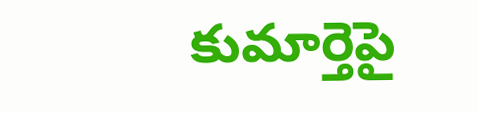కుమార్తెపై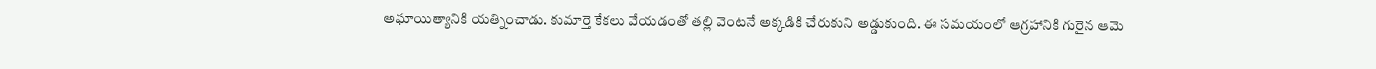అఘాయిత్యానికి యత్నించాడు. కుమార్తె కేకలు వేయడంతో తల్లి వెంటనే అక్కడికి చేరుకుని అడ్డుకుంది. ఈ సమయంలో ఆగ్రహానికి గురైన ఆమె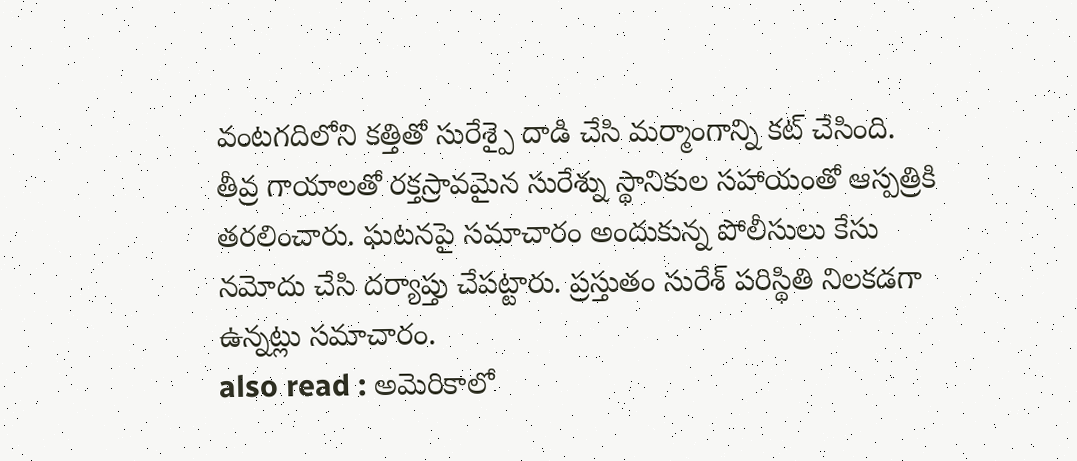వంటగదిలోని కత్తితో సురేశ్పై దాడి చేసి మర్మాంగాన్ని కట్ చేసింది. తీవ్ర గాయాలతో రక్తస్రావమైన సురేశ్ను స్థానికుల సహాయంతో ఆస్పత్రికి తరలించారు. ఘటనపై సమాచారం అందుకున్న పోలీసులు కేసు నమోదు చేసి దర్యాప్తు చేపట్టారు. ప్రస్తుతం సురేశ్ పరిస్థితి నిలకడగా ఉన్నట్లు సమాచారం.
also read : అమెరికాలో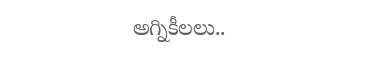అగ్నికీలలు..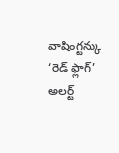వాషింగ్టన్కు ‘రెడ్ ఫ్లాగ్’ అలర్ట్